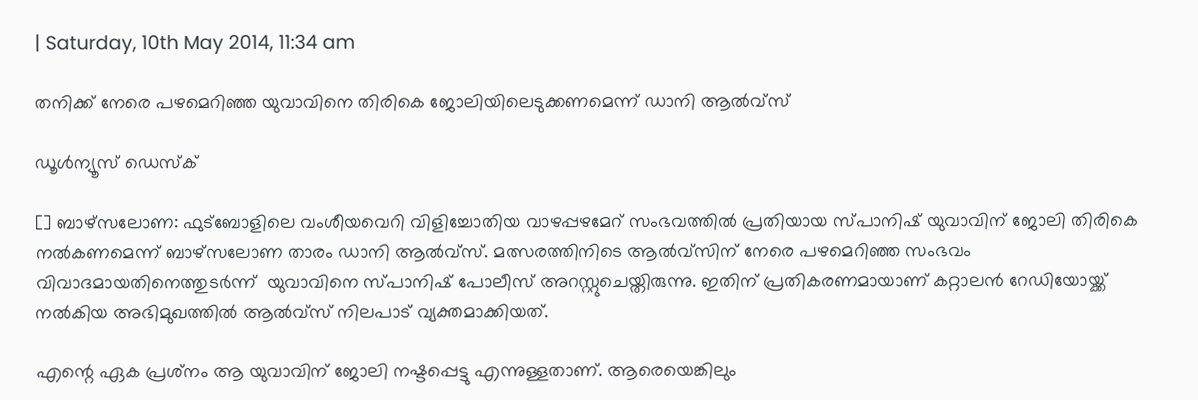| Saturday, 10th May 2014, 11:34 am

തനിക്ക് നേരെ പഴമെറിഞ്ഞ യുവാവിനെ തിരികെ ജോലിയിലെടുക്കണമെന്ന് ഡാനി ആല്‍വ്‌സ്

ഡൂള്‍ന്യൂസ് ഡെസ്‌ക്

[] ബാഴ്‌സലോണ: ഫുട്‌ബോളിലെ വംശീയവെറി വിളിച്ചോതിയ വാഴപ്പഴമേറ് സംഭവത്തില്‍ പ്രതിയായ സ്പാനിഷ് യുവാവിന് ജോലി തിരികെ നല്‍കണമെന്ന് ബാഴ്‌സലോണ താരം ഡാനി ആല്‍വ്‌സ്. മത്സരത്തിനിടെ ആല്‍വ്‌സിന് നേരെ പഴമെറിഞ്ഞ സംഭവം വിവാദമായതിനെത്തുടര്‍ന്ന്  യുവാവിനെ സ്പാനിഷ് പോലീസ് അറസ്റ്റുചെയ്തിരുന്നു. ഇതിന് പ്രതികരണമായാണ് കറ്റാലന്‍ റേഡിയോയ്ക്ക് നല്‍കിയ അഭിമുഖത്തില്‍ ആല്‍വ്‌സ് നിലപാട് വ്യക്തമാക്കിയത്.

എന്റെ ഏക പ്രശ്‌നം ആ യുവാവിന് ജോലി നഷ്ടപ്പെട്ടു എന്നുള്ളതാണ്. ആരെയെങ്കിലും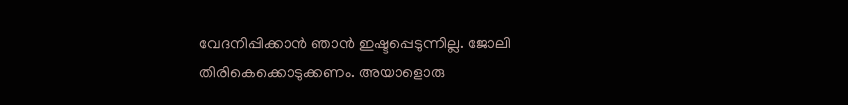വേദനിപ്പിക്കാന്‍ ഞാന്‍ ഇഷ്ടപ്പെടുന്നില്ല. ജോലി തിരികെക്കൊടുക്കണം. അയാളൊരു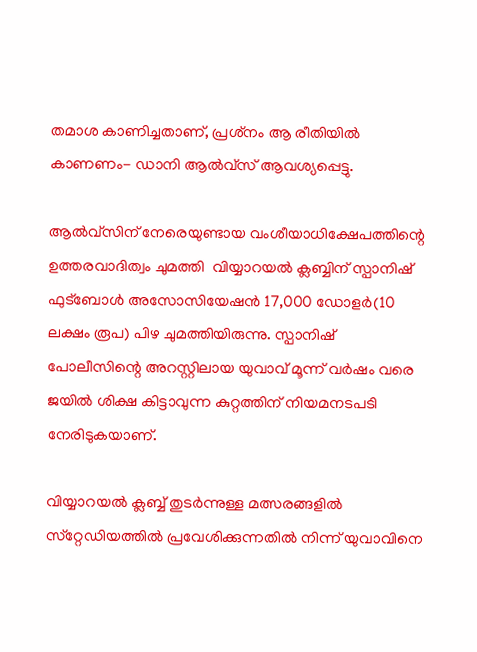തമാശ കാണിച്ചതാണ്, പ്രശ്‌നം ആ രീതിയില്‍ കാണണം- ഡാനി ആല്‍വ്‌സ് ആവശ്യപ്പെട്ടു.

ആല്‍വ്‌സിന് നേരെയുണ്ടായ വംശീയാധിക്ഷേപത്തിന്റെ ഉത്തരവാദിത്വം ചുമത്തി  വിയ്യാറയല്‍ ക്ലബ്ബിന് സ്പാനിഷ് ഫുട്‌ബോള്‍ അസോസിയേഷന്‍ 17,000 ഡോളര്‍(10 ലക്ഷം രൂപ) പിഴ ചുമത്തിയിരുന്നു. സ്പാനിഷ് പോലീസിന്റെ അറസ്റ്റിലായ യുവാവ് മൂന്ന് വര്‍ഷം വരെ ജയില്‍ ശിക്ഷ കിട്ടാവുന്ന കുറ്റത്തിന് നിയമനടപടി നേരിടുകയാണ്.

വിയ്യാറയല്‍ ക്ലബ്ബ് തുടര്‍ന്നുള്ള മത്സരങ്ങളില്‍ സ്‌റ്റേഡിയത്തില്‍ പ്രവേശിക്കുന്നതില്‍ നിന്ന് യുവാവിനെ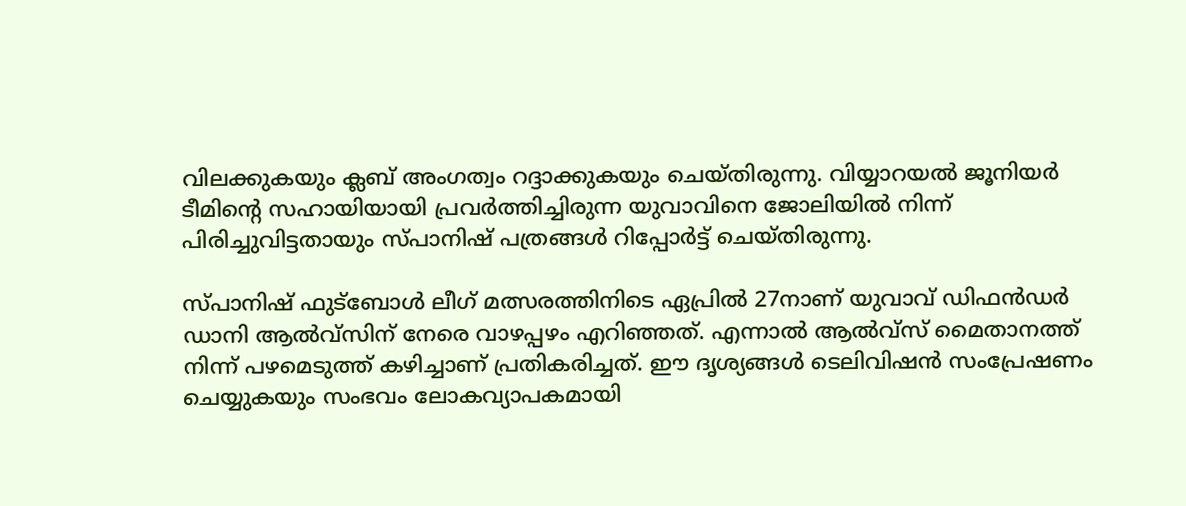വിലക്കുകയും ക്ലബ് അംഗത്വം റദ്ദാക്കുകയും ചെയ്തിരുന്നു. വിയ്യാറയല്‍ ജൂനിയര്‍ ടീമിന്റെ സഹായിയായി പ്രവര്‍ത്തിച്ചിരുന്ന യുവാവിനെ ജോലിയില്‍ നിന്ന് പിരിച്ചുവിട്ടതായും സ്പാനിഷ് പത്രങ്ങള്‍ റിപ്പോര്‍ട്ട് ചെയ്തിരുന്നു.

സ്പാനിഷ് ഫുട്‌ബോള്‍ ലീഗ് മത്സരത്തിനിടെ ഏപ്രില്‍ 27നാണ് യുവാവ് ഡിഫന്‍ഡര്‍ ഡാനി ആല്‍വ്‌സിന് നേരെ വാഴപ്പഴം എറിഞ്ഞത്. എന്നാല്‍ ആല്‍വ്‌സ് മൈതാനത്ത് നിന്ന് പഴമെടുത്ത് കഴിച്ചാണ് പ്രതികരിച്ചത്. ഈ ദൃശ്യങ്ങള്‍ ടെലിവിഷന്‍ സംപ്രേഷണം ചെയ്യുകയും സംഭവം ലോകവ്യാപകമായി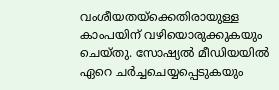വംശീയതയ്‌ക്കെതിരായുള്ള കാംപയിന് വഴിയൊരുക്കുകയും ചെയ്തു. സോഷ്യല്‍ മീഡിയയില്‍ ഏറെ ചര്‍ച്ചചെയ്യപ്പെടുകയും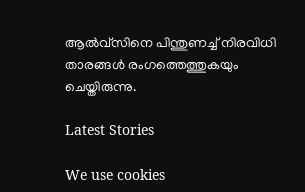ആല്‍വ്‌സിനെ പിന്തുണച്ച് നിരവിധി താരങ്ങള്‍ രംഗത്തെത്തുകയും ചെയ്തിരുന്നു.

Latest Stories

We use cookies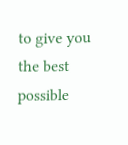to give you the best possible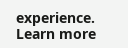experience. Learn more